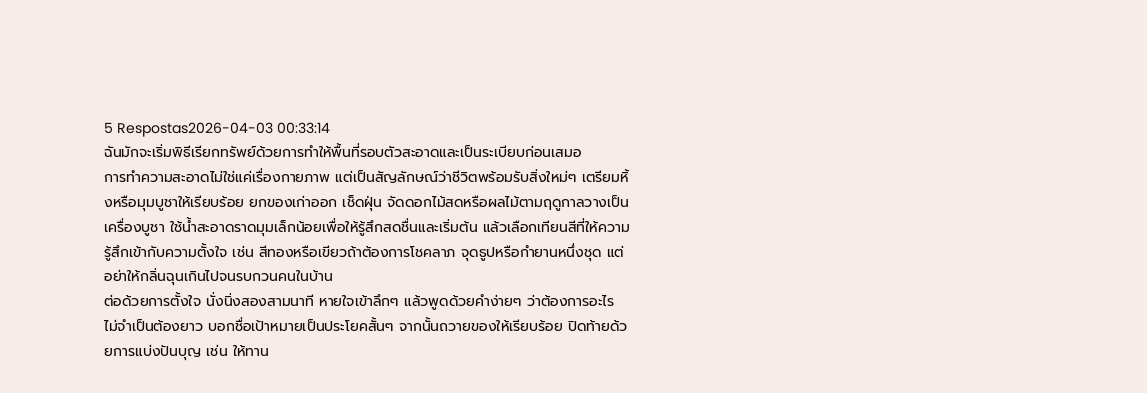5 Respostas2026-04-03 00:33:14
ฉันมักจะเริ่มพิธีเรียกทรัพย์ด้วยการทำให้พื้นที่รอบตัวสะอาดและเป็นระเบียบก่อนเสมอ
การทำความสะอาดไม่ใช่แค่เรื่องกายภาพ แต่เป็นสัญลักษณ์ว่าชีวิตพร้อมรับสิ่งใหม่ๆ เตรียมหิ้งหรือมุมบูชาให้เรียบร้อย ยกของเก่าออก เช็ดฝุ่น จัดดอกไม้สดหรือผลไม้ตามฤดูกาลวางเป็นเครื่องบูชา ใช้น้ำสะอาดราดมุมเล็กน้อยเพื่อให้รู้สึกสดชื่นและเริ่มต้น แล้วเลือกเทียนสีที่ให้ความรู้สึกเข้ากับความตั้งใจ เช่น สีทองหรือเขียวถ้าต้องการโชคลาภ จุดธูปหรือกำยานหนึ่งชุด แต่อย่าให้กลิ่นฉุนเกินไปจนรบกวนคนในบ้าน
ต่อด้วยการตั้งใจ นั่งนิ่งสองสามนาที หายใจเข้าลึกๆ แล้วพูดด้วยคำง่ายๆ ว่าต้องการอะไร ไม่จำเป็นต้องยาว บอกชื่อเป้าหมายเป็นประโยคสั้นๆ จากนั้นถวายของให้เรียบร้อย ปิดท้ายด้วยการแบ่งปันบุญ เช่น ให้ทาน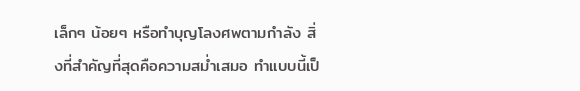เล็กๆ น้อยๆ หรือทำบุญโลงศพตามกำลัง สิ่งที่สำคัญที่สุดคือความสม่ำเสมอ ทำแบบนี้เป็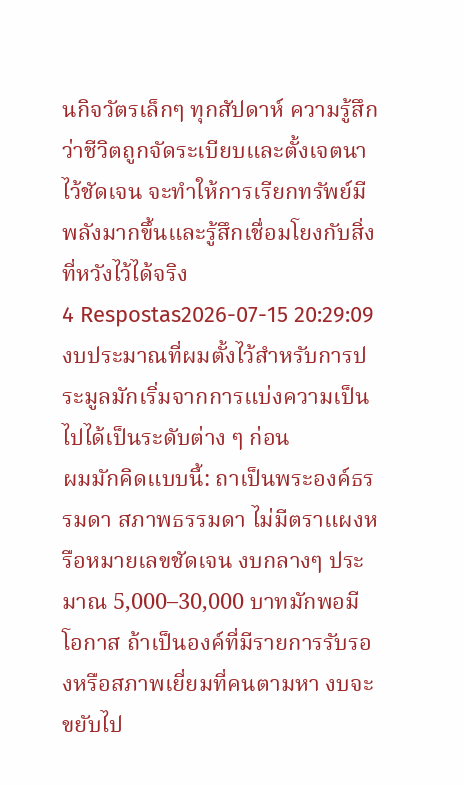นกิจวัตรเล็กๆ ทุกสัปดาห์ ความรู้สึกว่าชีวิตถูกจัดระเบียบและตั้งเจตนาไว้ชัดเจน จะทำให้การเรียกทรัพย์มีพลังมากขึ้นและรู้สึกเชื่อมโยงกับสิ่งที่หวังไว้ได้จริง
4 Respostas2026-07-15 20:29:09
งบประมาณที่ผมตั้งไว้สำหรับการประมูลมักเริ่มจากการแบ่งความเป็นไปได้เป็นระดับต่าง ๆ ก่อน
ผมมักคิดแบบนี้: ถาเป็นพระองค์ธรรมดา สภาพธรรมดา ไม่มีตราแผงหรือหมายเลขชัดเจน งบกลางๆ ประมาณ 5,000–30,000 บาทมักพอมีโอกาส ถ้าเป็นองค์ที่มีรายการรับรองหรือสภาพเยี่ยมที่คนตามหา งบจะขยับไป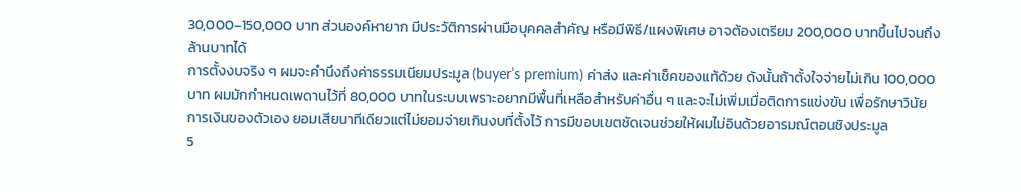30,000–150,000 บาท ส่วนองค์หายาก มีประวัติการผ่านมือบุคคลสำคัญ หรือมีพิธี/แผงพิเศษ อาจต้องเตรียม 200,000 บาทขึ้นไปจนถึงล้านบาทได้
การตั้งงบจริง ๆ ผมจะคำนึงถึงค่าธรรมเนียมประมูล (buyer’s premium) ค่าส่ง และค่าเช็คของแท้ด้วย ดังนั้นถ้าตั้งใจจ่ายไม่เกิน 100,000 บาท ผมมักกำหนดเพดานไว้ที่ 80,000 บาทในระบบเพราะอยากมีพื้นที่เหลือสำหรับค่าอื่น ๆ และจะไม่เพิ่มเมื่อติดการแข่งขัน เพื่อรักษาวินัยการเงินของตัวเอง ยอมเสียนาทีเดียวแต่ไม่ยอมจ่ายเกินงบที่ตั้งไว้ การมีขอบเขตชัดเจนช่วยให้ผมไม่อินด้วยอารมณ์ตอนชิงประมูล
5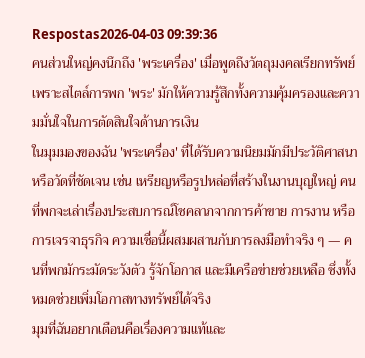Respostas2026-04-03 09:39:36
คนส่วนใหญ่คงนึกถึง 'พระเครื่อง' เมื่อพูดถึงวัตถุมงคลเรียกทรัพย์ เพราะสไตล์การพก 'พระ' มักให้ความรู้สึกทั้งความคุ้มครองและความมั่นใจในการตัดสินใจด้านการเงิน
ในมุมมองของฉัน 'พระเครื่อง' ที่ได้รับความนิยมมักมีประวัติศาสนาหรือวัดที่ชัดเจน เช่น เหรียญหรือรูปหล่อที่สร้างในงานบุญใหญ่ คนที่พกจะเล่าเรื่องประสบการณ์โชคลาภจากการค้าขาย การงาน หรือการเจรจาธุรกิจ ความเชื่อนี้ผสมผสานกับการลงมือทำจริง ๆ — คนที่พกมักระมัดระวังตัว รู้จักโอกาส และมีเครือข่ายช่วยเหลือ ซึ่งทั้งหมดช่วยเพิ่มโอกาสทางทรัพย์ได้จริง
มุมที่ฉันอยากเตือนคือเรื่องความแท้และ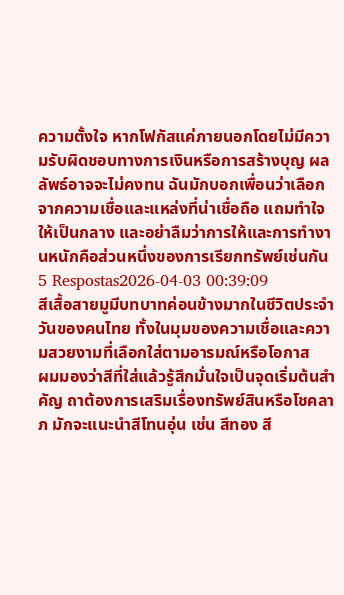ความตั้งใจ หากโฟกัสแค่ภายนอกโดยไม่มีความรับผิดชอบทางการเงินหรือการสร้างบุญ ผลลัพธ์อาจจะไม่คงทน ฉันมักบอกเพื่อนว่าเลือกจากความเชื่อและแหล่งที่น่าเชื่อถือ แถมทำใจให้เป็นกลาง และอย่าลืมว่าการให้และการทำงานหนักคือส่วนหนึ่งของการเรียกทรัพย์เช่นกัน
5 Respostas2026-04-03 00:39:09
สีเสื้อสายมูมีบทบาทค่อนข้างมากในชีวิตประจำวันของคนไทย ทั้งในมุมของความเชื่อและความสวยงามที่เลือกใส่ตามอารมณ์หรือโอกาส
ผมมองว่าสีที่ใส่แล้วรู้สึกมั่นใจเป็นจุดเริ่มต้นสำคัญ ถาต้องการเสริมเรื่องทรัพย์สินหรือโชคลาภ มักจะแนะนำสีโทนอุ่น เช่น สีทอง สี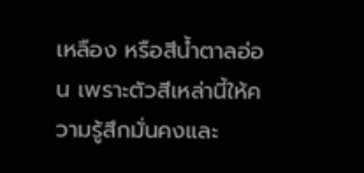เหลือง หรือสีน้ำตาลอ่อน เพราะตัวสีเหล่านี้ให้ความรู้สึกมั่นคงและ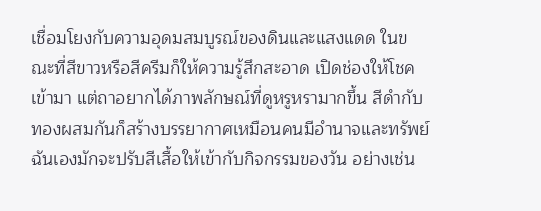เชื่อมโยงกับความอุดมสมบูรณ์ของดินและแสงแดด ในขณะที่สีขาวหรือสีครีมก็ให้ความรู้สึกสะอาด เปิดช่องให้โชคเข้ามา แต่ถาอยากได้ภาพลักษณ์ที่ดูหรูหรามากขึ้น สีดำกับทองผสมกันก็สร้างบรรยากาศเหมือนคนมีอำนาจและทรัพย์
ฉันเองมักจะปรับสีเสื้อให้เข้ากับกิจกรรมของวัน อย่างเช่น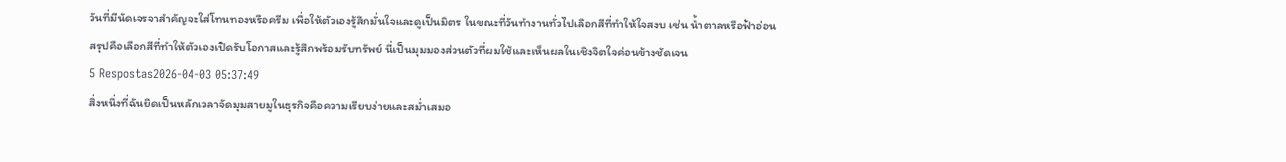วันที่มีนัดเจรจาสำคัญจะใส่โทนทองหรือครีม เพื่อให้ตัวเองรู้สึกมั่นใจและดูเป็นมิตร ในขณะที่วันทำงานทั่วไปเลือกสีที่ทำให้ใจสงบ เช่น น้ำตาลหรือฟ้าอ่อน สรุปคือเลือกสีที่ทำให้ตัวเองเปิดรับโอกาสและรู้สึกพร้อมรับทรัพย์ นี่เป็นมุมมองส่วนตัวที่ผมใช้และเห็นผลในเชิงจิตใจค่อนข้างชัดเจน
5 Respostas2026-04-03 05:37:49
สิ่งหนึ่งที่ฉันยึดเป็นหลักเวลาจัดมุมสายมูในธุรกิจคือความเรียบง่ายและสม่ำเสมอ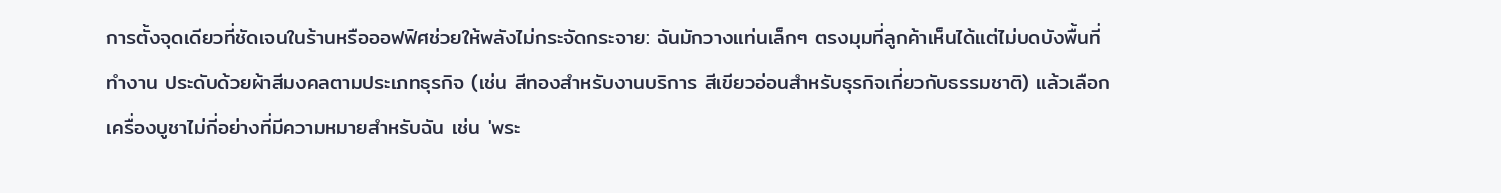การตั้งจุดเดียวที่ชัดเจนในร้านหรือออฟฟิศช่วยให้พลังไม่กระจัดกระจาย: ฉันมักวางแท่นเล็กๆ ตรงมุมที่ลูกค้าเห็นได้แต่ไม่บดบังพื้นที่ทำงาน ประดับด้วยผ้าสีมงคลตามประเภทธุรกิจ (เช่น สีทองสำหรับงานบริการ สีเขียวอ่อนสำหรับธุรกิจเกี่ยวกับธรรมชาติ) แล้วเลือกเครื่องบูชาไม่กี่อย่างที่มีความหมายสำหรับฉัน เช่น 'พระ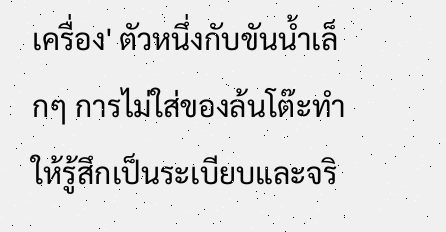เครื่อง' ตัวหนึ่งกับขันน้ำเล็กๆ การไม่ใส่ของล้นโต๊ะทำให้รู้สึกเป็นระเบียบและจริ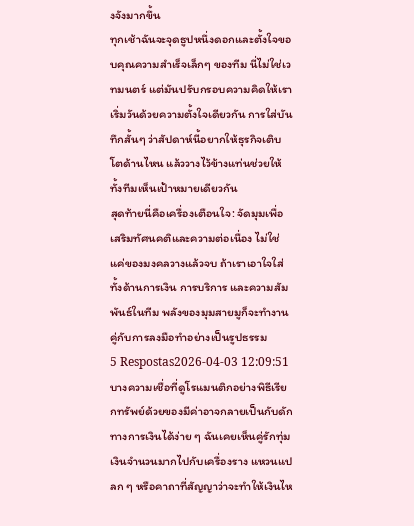งจังมากขึ้น
ทุกเช้าฉันจะจุดธูปหนึ่งดอกและตั้งใจขอบคุณความสำเร็จเล็กๆ ของทีม นี่ไม่ใช่เวทมนตร์ แต่มันปรับกรอบความคิดให้เราเริ่มวันด้วยความตั้งใจเดียวกัน การใส่บันทึกสั้นๆ ว่าสัปดาห์นี้อยากให้ธุรกิจเติบโตด้านไหน แล้ววางไว้ข้างแท่นช่วยให้ทั้งทีมเห็นเป้าหมายเดียวกัน
สุดท้ายนี่คือเครื่องเตือนใจ: จัดมุมเพื่อเสริมทัศนคติและความต่อเนื่อง ไม่ใช่แค่ของมงคลวางแล้วจบ ถ้าเราเอาใจใส่ทั้งด้านการเงิน การบริการ และความสัมพันธ์ในทีม พลังของมุมสายมูก็จะทำงานคู่กับการลงมือทำอย่างเป็นรูปธรรม
5 Respostas2026-04-03 12:09:51
บางความเชื่อที่ดูโรแมนติกอย่างพิธีเรียกทรัพย์ด้วยของมีค่าอาจกลายเป็นกับดักทางการเงินได้ง่าย ๆ ฉันเคยเห็นคู่รักทุ่มเงินจำนวนมากไปกับเครื่องราง แหวนแปลก ๆ หรือคาถาที่สัญญาว่าจะทำให้เงินไห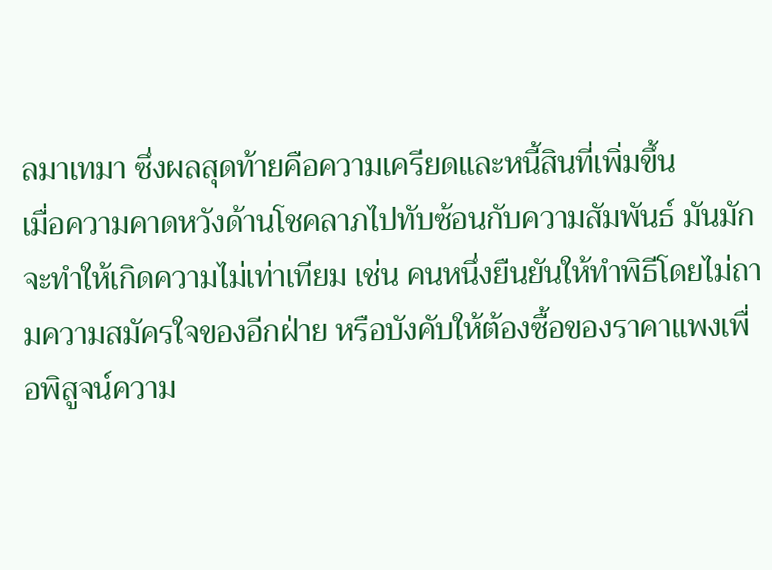ลมาเทมา ซึ่งผลสุดท้ายคือความเครียดและหนี้สินที่เพิ่มขึ้น
เมื่อความคาดหวังด้านโชคลาภไปทับซ้อนกับความสัมพันธ์ มันมักจะทำให้เกิดความไม่เท่าเทียม เช่น คนหนึ่งยืนยันให้ทำพิธีโดยไม่ถามความสมัครใจของอีกฝ่าย หรือบังคับให้ต้องซื้อของราคาแพงเพื่อพิสูจน์ความ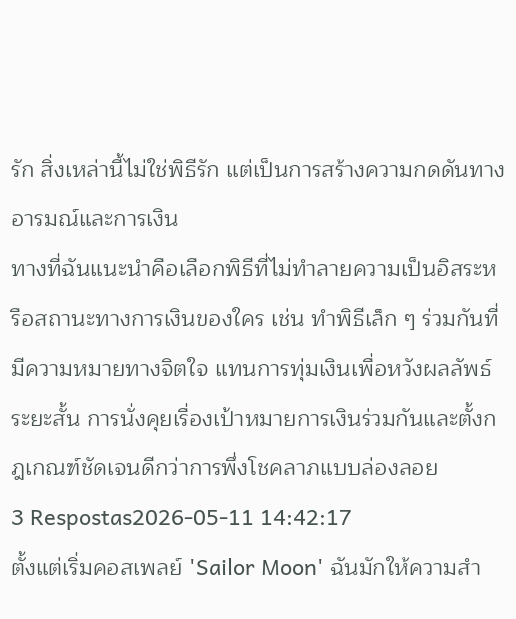รัก สิ่งเหล่านี้ไม่ใช่พิธีรัก แต่เป็นการสร้างความกดดันทางอารมณ์และการเงิน
ทางที่ฉันแนะนำคือเลือกพิธีที่ไม่ทำลายความเป็นอิสระหรือสถานะทางการเงินของใคร เช่น ทำพิธีเล็ก ๆ ร่วมกันที่มีความหมายทางจิตใจ แทนการทุ่มเงินเพื่อหวังผลลัพธ์ระยะสั้น การนั่งคุยเรื่องเป้าหมายการเงินร่วมกันและตั้งกฎเกณฑ์ชัดเจนดีกว่าการพึ่งโชคลาภแบบล่องลอย
3 Respostas2026-05-11 14:42:17
ตั้งแต่เริ่มคอสเพลย์ 'Sailor Moon' ฉันมักให้ความสำ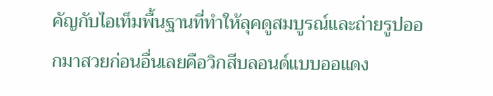คัญกับไอเท็มพื้นฐานที่ทำให้ลุคดูสมบูรณ์และถ่ายรูปออกมาสวยก่อนอื่นเลยคือวิกสีบลอนด์แบบออแดง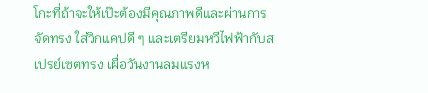โกะที่ถ้าจะให้เป๊ะต้องมีคุณภาพดีและผ่านการจัดทรง ใส่วิกแคปดี ๆ และเตรียมหวีไฟฟ้ากับสเปรย์เซตทรง เผื่อวันงานลมแรงห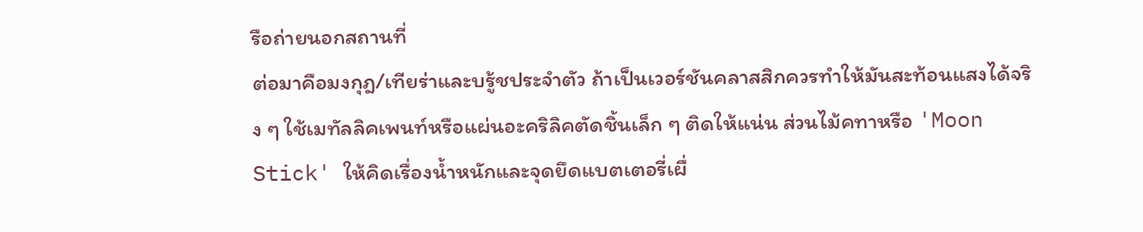รือถ่ายนอกสถานที่
ต่อมาคือมงกุฎ/เทียร่าและบรู้ชประจำตัว ถ้าเป็นเวอร์ชันคลาสสิกควรทำให้มันสะท้อนแสงได้จริง ๆ ใช้เมทัลลิคเพนท์หรือแผ่นอะคริลิคตัดชิ้นเล็ก ๆ ติดให้แน่น ส่วนไม้คทาหรือ 'Moon Stick' ให้คิดเรื่องน้ำหนักและจุดยึดแบตเตอรี่เผื่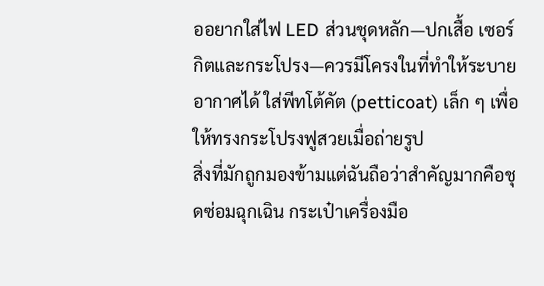ออยากใส่ไฟ LED ส่วนชุดหลัก—ปกเสื้อ เซอร์กิตและกระโปรง—ควรมีโครงในที่ทำให้ระบายอากาศได้ ใส่พีทโต้คัต (petticoat) เล็ก ๆ เพื่อให้ทรงกระโปรงฟูสวยเมื่อถ่ายรูป
สิ่งที่มักถูกมองข้ามแต่ฉันถือว่าสำคัญมากคือชุดซ่อมฉุกเฉิน กระเป๋าเครื่องมือ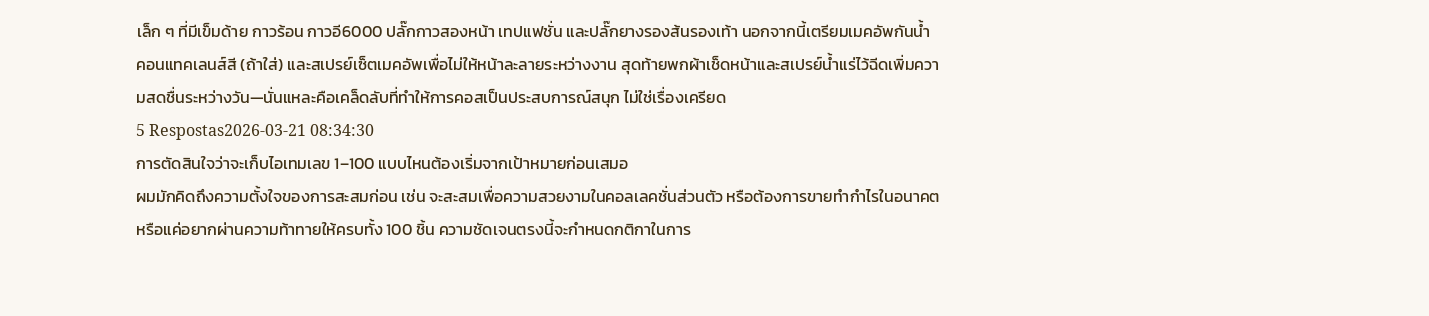เล็ก ๆ ที่มีเข็มด้าย กาวร้อน กาวอี6000 ปลั๊กกาวสองหน้า เทปแฟชั่น และปลั๊กยางรองส้นรองเท้า นอกจากนี้เตรียมเมคอัพกันน้ำ คอนแทคเลนส์สี (ถ้าใส่) และสเปรย์เซ็ตเมคอัพเพื่อไม่ให้หน้าละลายระหว่างงาน สุดท้ายพกผ้าเช็ดหน้าและสเปรย์น้ำแร่ไว้ฉีดเพิ่มความสดชื่นระหว่างวัน—นั่นแหละคือเคล็ดลับที่ทำให้การคอสเป็นประสบการณ์สนุก ไม่ใช่เรื่องเครียด
5 Respostas2026-03-21 08:34:30
การตัดสินใจว่าจะเก็บไอเทมเลข 1–100 แบบไหนต้องเริ่มจากเป้าหมายก่อนเสมอ
ผมมักคิดถึงความตั้งใจของการสะสมก่อน เช่น จะสะสมเพื่อความสวยงามในคอลเลคชั่นส่วนตัว หรือต้องการขายทำกำไรในอนาคต หรือแค่อยากผ่านความท้าทายให้ครบทั้ง 100 ชิ้น ความชัดเจนตรงนี้จะกำหนดกติกาในการ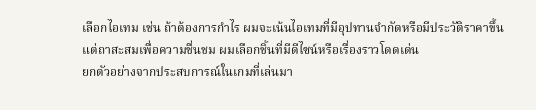เลือกไอเทม เช่น ถ้าต้องการกำไร ผมจะเน้นไอเทมที่มีอุปทานจำกัดหรือมีประวัติราคาขึ้น แต่ถาสะสมเพื่อความชื่นชม ผมเลือกชิ้นที่มีดีไซน์หรือเรื่องราวโดดเด่น
ยกตัวอย่างจากประสบการณ์ในเกมที่เล่นมา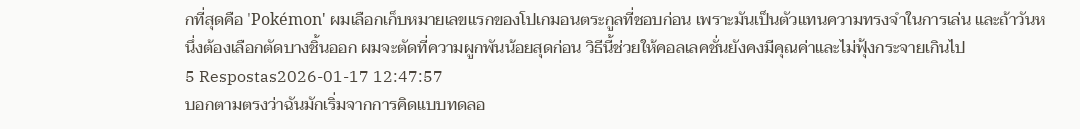กที่สุดคือ 'Pokémon' ผมเลือกเก็บหมายเลขแรกของโปเกมอนตระกูลที่ชอบก่อน เพราะมันเป็นตัวแทนความทรงจำในการเล่น และถ้าวันหนึ่งต้องเลือกตัดบางชิ้นออก ผมจะตัดที่ความผูกพันน้อยสุดก่อน วิธีนี้ช่วยให้คอลเลคชั่นยังคงมีคุณค่าและไม่ฟุ้งกระจายเกินไป
5 Respostas2026-01-17 12:47:57
บอกตามตรงว่าฉันมักเริ่มจากการคิดแบบทดลอ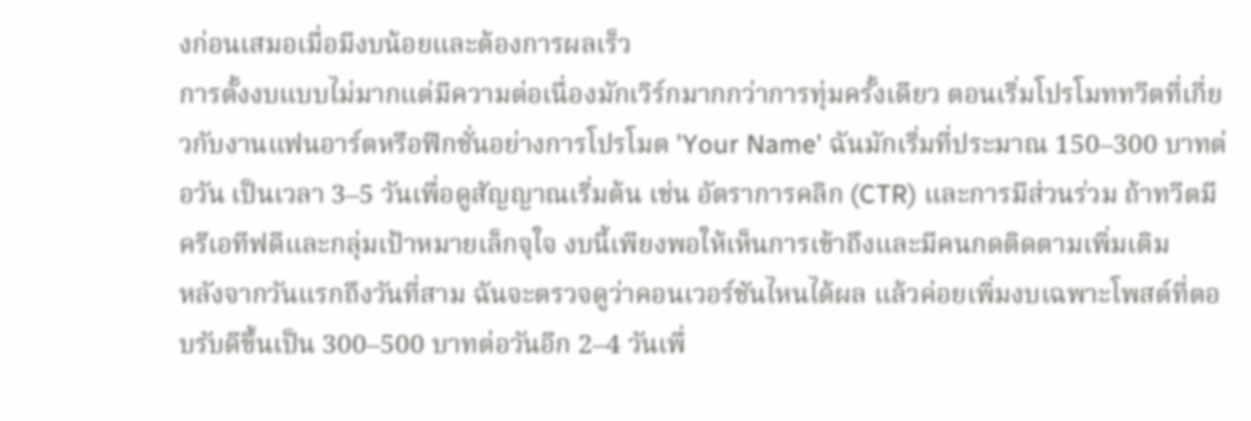งก่อนเสมอเมื่อมีงบน้อยและต้องการผลเร็ว
การตั้งงบแบบไม่มากแต่มีความต่อเนื่องมักเวิร์กมากกว่าการทุ่มครั้งเดียว ตอนเริ่มโปรโมททวีตที่เกี่ยวกับงานแฟนอาร์ตหรือฟิกชั่นอย่างการโปรโมต 'Your Name' ฉันมักเริ่มที่ประมาณ 150–300 บาทต่อวัน เป็นเวลา 3–5 วันเพื่อดูสัญญาณเริ่มต้น เช่น อัตราการคลิก (CTR) และการมีส่วนร่วม ถ้าทวีตมีครีเอทีฟดีและกลุ่มเป้าหมายเล็กจุใจ งบนี้เพียงพอให้เห็นการเข้าถึงและมีคนกดติดตามเพิ่มเติม
หลังจากวันแรกถึงวันที่สาม ฉันจะตรวจดูว่าคอนเวอร์ชันไหนได้ผล แล้วค่อยเพิ่มงบเฉพาะโพสต์ที่ตอบรับดีขึ้นเป็น 300–500 บาทต่อวันอีก 2–4 วันเพื่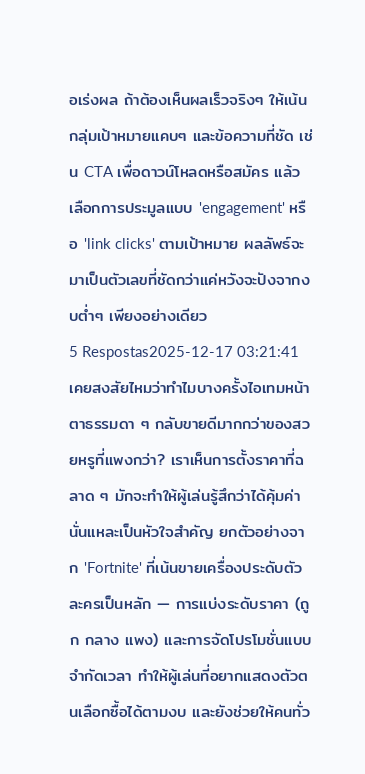อเร่งผล ถ้าต้องเห็นผลเร็วจริงๆ ให้เน้นกลุ่มเป้าหมายแคบๆ และข้อความที่ชัด เช่น CTA เพื่อดาวน์โหลดหรือสมัคร แล้วเลือกการประมูลแบบ 'engagement' หรือ 'link clicks' ตามเป้าหมาย ผลลัพธ์จะมาเป็นตัวเลขที่ชัดกว่าแค่หวังจะปังจากงบต่ำๆ เพียงอย่างเดียว
5 Respostas2025-12-17 03:21:41
เคยสงสัยไหมว่าทำไมบางครั้งไอเทมหน้าตาธรรมดา ๆ กลับขายดีมากกว่าของสวยหรูที่แพงกว่า? เราเห็นการตั้งราคาที่ฉลาด ๆ มักจะทำให้ผู้เล่นรู้สึกว่าได้คุ้มค่านั่นแหละเป็นหัวใจสำคัญ ยกตัวอย่างจาก 'Fortnite' ที่เน้นขายเครื่องประดับตัวละครเป็นหลัก — การแบ่งระดับราคา (ถูก กลาง แพง) และการจัดโปรโมชั่นแบบจำกัดเวลา ทำให้ผู้เล่นที่อยากแสดงตัวตนเลือกซื้อได้ตามงบ และยังช่วยให้คนทั่ว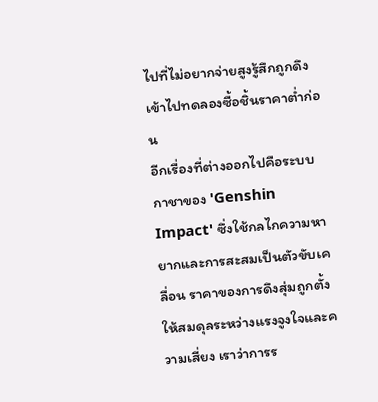ไปที่ไม่อยากจ่ายสูงรู้สึกถูกดึงเข้าไปทดลองซื้อชิ้นราคาต่ำก่อน
อีกเรื่องที่ต่างออกไปคือระบบกาชาของ 'Genshin Impact' ซึ่งใช้กลไกความหายากและการสะสมเป็นตัวขับเคลื่อน ราคาของการดึงสุ่มถูกตั้งให้สมดุลระหว่างแรงจูงใจและความเสี่ยง เราว่าการร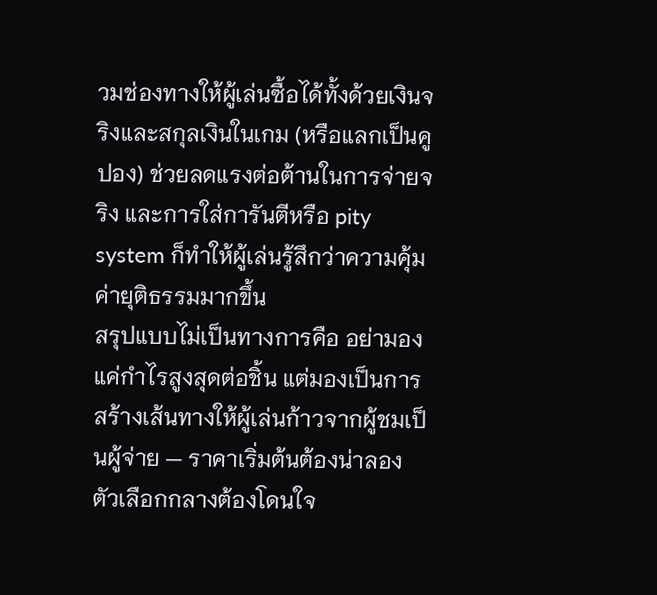วมช่องทางให้ผู้เล่นซื้อได้ทั้งด้วยเงินจริงและสกุลเงินในเกม (หรือแลกเป็นคูปอง) ช่วยลดแรงต่อต้านในการจ่ายจริง และการใส่การันตีหรือ pity system ก็ทำให้ผู้เล่นรู้สึกว่าความคุ้มค่ายุติธรรมมากขึ้น
สรุปแบบไม่เป็นทางการคือ อย่ามองแค่กำไรสูงสุดต่อชิ้น แต่มองเป็นการสร้างเส้นทางให้ผู้เล่นก้าวจากผู้ชมเป็นผู้จ่าย — ราคาเริ่มต้นต้องน่าลอง ตัวเลือกกลางต้องโดนใจ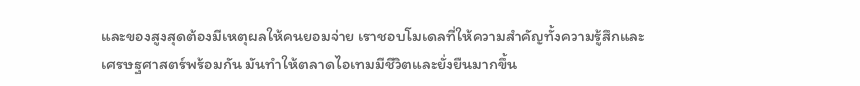และของสูงสุดต้องมีเหตุผลให้คนยอมจ่าย เราชอบโมเดลที่ให้ความสำคัญทั้งความรู้สึกและเศรษฐศาสตร์พร้อมกัน มันทำให้ตลาดไอเทมมีชีวิตและยั่งยืนมากขึ้น